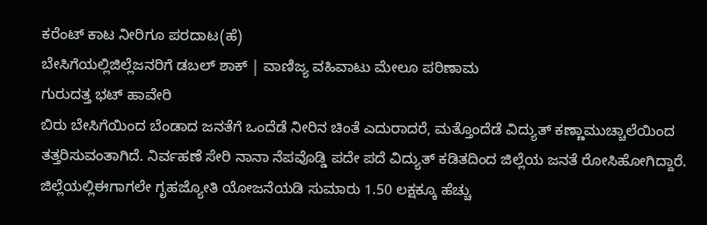ಕರೆಂಟ್ ಕಾಟ ನೀರಿಗೂ ಪರದಾಟ(ಹೆ)
ಬೇಸಿಗೆಯಲ್ಲಿಜಿಲ್ಲೆಜನರಿಗೆ ಡಬಲ್ ಶಾಕ್ | ವಾಣಿಜ್ಯ ವಹಿವಾಟು ಮೇಲೂ ಪರಿಣಾಮ
ಗುರುದತ್ತ ಭಟ್ ಹಾವೇರಿ
ಬಿರು ಬೇಸಿಗೆಯಿಂದ ಬೆಂಡಾದ ಜನತೆಗೆ ಒಂದೆಡೆ ನೀರಿನ ಚಿಂತೆ ಎದುರಾದರೆ, ಮತ್ತೊಂದೆಡೆ ವಿದ್ಯುತ್ ಕಣ್ಣಾಮುಚ್ಚಾಲೆಯಿಂದ ತತ್ತರಿಸುವಂತಾಗಿದೆ. ನಿರ್ವಹಣೆ ಸೇರಿ ನಾನಾ ನೆಪವೊಡ್ಡಿ ಪದೇ ಪದೆ ವಿದ್ಯುತ್ ಕಡಿತದಿಂದ ಜಿಲ್ಲೆಯ ಜನತೆ ರೋಸಿಹೋಗಿದ್ದಾರೆ.
ಜಿಲ್ಲೆಯಲ್ಲಿಈಗಾಗಲೇ ಗೃಹಜ್ಯೋತಿ ಯೋಜನೆಯಡಿ ಸುಮಾರು 1.50 ಲಕ್ಷಕ್ಕೂ ಹೆಚ್ಚು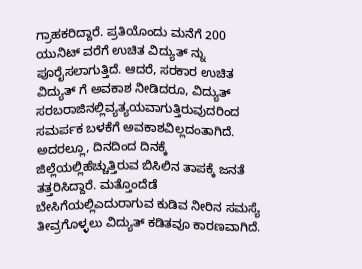ಗ್ರಾಹಕರಿದ್ದಾರೆ. ಪ್ರತಿಯೊಂದು ಮನೆಗೆ 200 ಯುನಿಟ್ ವರೆಗೆ ಉಚಿತ ವಿದ್ಯುತ್ ನ್ನು ಪೂರೈಸಲಾಗುತ್ತಿದೆ. ಆದರೆ, ಸರಕಾರ ಉಚಿತ ವಿದ್ಯುತ್ ಗೆ ಅವಕಾಶ ನೀಡಿದರೂ, ವಿದ್ಯುತ್ ಸರಬರಾಜಿನಲ್ಲಿವ್ಯತ್ಯಯವಾಗುತ್ತಿರುವುದರಿಂದ ಸಮರ್ಪಕ ಬಳಕೆಗೆ ಅವಕಾಶವಿಲ್ಲದಂತಾಗಿದೆ. ಅದರಲ್ಲೂ, ದಿನದಿಂದ ದಿನಕ್ಕೆ ಜಿಲ್ಲೆಯಲ್ಲಿಹೆಚ್ಚುತ್ತಿರುವ ಬಿಸಿಲಿನ ತಾಪಕ್ಕೆ ಜನತೆ ತತ್ತರಿಸಿದ್ದಾರೆ. ಮತ್ತೊಂದೆಡೆ ಬೇಸಿಗೆಯಲ್ಲಿಎದುರಾಗುವ ಕುಡಿವ ನೀರಿನ ಸಮಸ್ಯೆ ತೀವ್ರಗೊಳ್ಳಲು ವಿದ್ಯುತ್ ಕಡಿತವೂ ಕಾರಣವಾಗಿದೆ.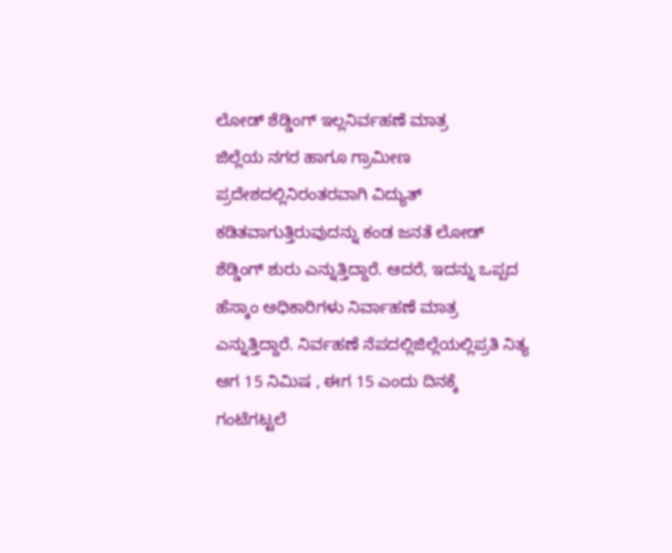ಲೋಡ್ ಶೆಡ್ಡಿಂಗ್ ಇಲ್ಲನಿರ್ವಹಣೆ ಮಾತ್ರ
ಜಿಲ್ಲೆಯ ನಗರ ಹಾಗೂ ಗ್ರಾಮೀಣ ಪ್ರದೇಶದಲ್ಲಿನಿರಂತರವಾಗಿ ವಿದ್ಯುತ್ ಕಡಿತವಾಗುತ್ತಿರುವುದನ್ನು ಕಂಡ ಜನತೆ ಲೋಡ್ ಶೆಡ್ಡಿಂಗ್ ಶುರು ಎನ್ನುತ್ತಿದ್ದಾರೆ. ಆದರೆ, ಇದನ್ನು ಒಪ್ಪದ ಹೆಸ್ಕಾಂ ಅಧಿಕಾರಿಗಳು ನಿರ್ವಾಹಣೆ ಮಾತ್ರ ಎನ್ನುತ್ತಿದ್ದಾರೆ. ನಿರ್ವಹಣೆ ನೆಪದಲ್ಲಿಜಿಲ್ಲೆಯಲ್ಲಿಪ್ರತಿ ನಿತ್ಯ ಆಗ 15 ನಿಮಿಷ , ಈಗ 15 ಎಂದು ದಿನಕ್ಕೆ ಗಂಟೆಗಟ್ಟಲೆ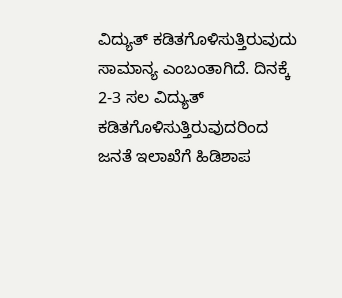ವಿದ್ಯುತ್ ಕಡಿತಗೊಳಿಸುತ್ತಿರುವುದು ಸಾಮಾನ್ಯ ಎಂಬಂತಾಗಿದೆ. ದಿನಕ್ಕೆ 2-3 ಸಲ ವಿದ್ಯುತ್ ಕಡಿತಗೊಳಿಸುತ್ತಿರುವುದರಿಂದ ಜನತೆ ಇಲಾಖೆಗೆ ಹಿಡಿಶಾಪ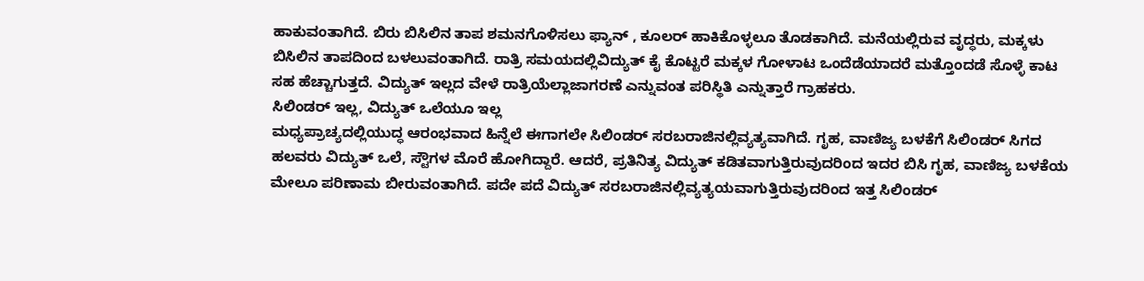ಹಾಕುವಂತಾಗಿದೆ. ಬಿರು ಬಿಸಿಲಿನ ತಾಪ ಶಮನಗೊಳಿಸಲು ಫ್ಯಾನ್ , ಕೂಲರ್ ಹಾಕಿಕೊಳ್ಳಲೂ ತೊಡಕಾಗಿದೆ. ಮನೆಯಲ್ಲಿರುವ ವೃದ್ಧರು, ಮಕ್ಕಳು ಬಿಸಿಲಿನ ತಾಪದಿಂದ ಬಳಲುವಂತಾಗಿದೆ. ರಾತ್ರಿ ಸಮಯದಲ್ಲಿವಿದ್ಯುತ್ ಕೈ ಕೊಟ್ಟರೆ ಮಕ್ಕಳ ಗೋಳಾಟ ಒಂದೆಡೆಯಾದರೆ ಮತ್ತೊಂದಡೆ ಸೊಳ್ಳೆ ಕಾಟ ಸಹ ಹೆಚ್ಚಾಗುತ್ತದೆ. ವಿದ್ಯುತ್ ಇಲ್ಲದ ವೇಳೆ ರಾತ್ರಿಯೆಲ್ಲಾಜಾಗರಣೆ ಎನ್ನುವಂತ ಪರಿಸ್ಥಿತಿ ಎನ್ನುತ್ತಾರೆ ಗ್ರಾಹಕರು.
ಸಿಲಿಂಡರ್ ಇಲ್ಲ, ವಿದ್ಯುತ್ ಒಲೆಯೂ ಇಲ್ಲ
ಮಧ್ಯಪ್ರಾಚ್ಯದಲ್ಲಿಯುದ್ಧ ಆರಂಭವಾದ ಹಿನ್ನೆಲೆ ಈಗಾಗಲೇ ಸಿಲಿಂಡರ್ ಸರಬರಾಜಿನಲ್ಲಿವ್ಯತ್ಯವಾಗಿದೆ. ಗೃಹ, ವಾಣಿಜ್ಯ ಬಳಕೆಗೆ ಸಿಲಿಂಡರ್ ಸಿಗದ ಹಲವರು ವಿದ್ಯುತ್ ಒಲೆ, ಸ್ಟೌಗಳ ಮೊರೆ ಹೋಗಿದ್ದಾರೆ. ಆದರೆ, ಪ್ರತಿನಿತ್ಯ ವಿದ್ಯುತ್ ಕಡಿತವಾಗುತ್ತಿರುವುದರಿಂದ ಇದರ ಬಿಸಿ ಗೃಹ, ವಾಣಿಜ್ಯ ಬಳಕೆಯ ಮೇಲೂ ಪರಿಣಾಮ ಬೀರುವಂತಾಗಿದೆ. ಪದೇ ಪದೆ ವಿದ್ಯುತ್ ಸರಬರಾಜಿನಲ್ಲಿವ್ಯತ್ಯಯವಾಗುತ್ತಿರುವುದರಿಂದ ಇತ್ತ ಸಿಲಿಂಡರ್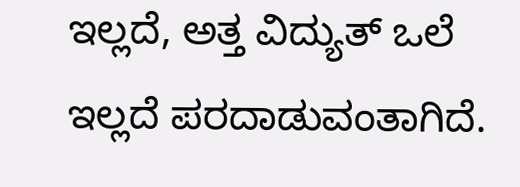ಇಲ್ಲದೆ, ಅತ್ತ ವಿದ್ಯುತ್ ಒಲೆ ಇಲ್ಲದೆ ಪರದಾಡುವಂತಾಗಿದೆ.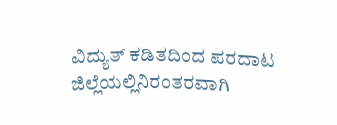ವಿದ್ಯುತ್ ಕಡಿತದಿಂದ ಪರದಾಟ
ಜಿಲ್ಲೆಯಲ್ಲಿನಿರಂತರವಾಗಿ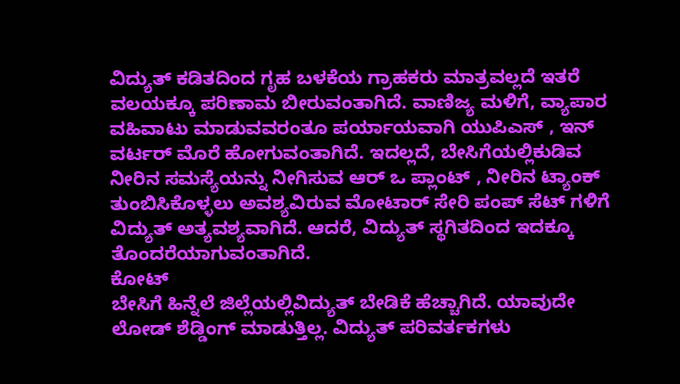ವಿದ್ಯುತ್ ಕಡಿತದಿಂದ ಗೃಹ ಬಳಕೆಯ ಗ್ರಾಹಕರು ಮಾತ್ರವಲ್ಲದೆ ಇತರೆ ವಲಯಕ್ಕೂ ಪರಿಣಾಮ ಬೀರುವಂತಾಗಿದೆ. ವಾಣಿಜ್ಯ ಮಳಿಗೆ, ವ್ಯಾಪಾರ ವಹಿವಾಟು ಮಾಡುವವರಂತೂ ಪರ್ಯಾಯವಾಗಿ ಯುಪಿಎಸ್ , ಇನ್ ವರ್ಟರ್ ಮೊರೆ ಹೋಗುವಂತಾಗಿದೆ. ಇದಲ್ಲದೆ, ಬೇಸಿಗೆಯಲ್ಲಿಕುಡಿವ ನೀರಿನ ಸಮಸ್ಯೆಯನ್ನು ನೀಗಿಸುವ ಆರ್ ಒ ಪ್ಲಾಂಟ್ , ನೀರಿನ ಟ್ಯಾಂಕ್ ತುಂಬಿಸಿಕೊಳ್ಳಲು ಅವಶ್ಯವಿರುವ ಮೋಟಾರ್ ಸೇರಿ ಪಂಪ್ ಸೆಟ್ ಗಳಿಗೆ ವಿದ್ಯುತ್ ಅತ್ಯವಶ್ಯವಾಗಿದೆ. ಆದರೆ, ವಿದ್ಯುತ್ ಸ್ಥಗಿತದಿಂದ ಇದಕ್ಕೂ ತೊಂದರೆಯಾಗುವಂತಾಗಿದೆ.
ಕೋಟ್
ಬೇಸಿಗೆ ಹಿನ್ನೆಲೆ ಜಿಲ್ಲೆಯಲ್ಲಿವಿದ್ಯುತ್ ಬೇಡಿಕೆ ಹೆಚ್ಚಾಗಿದೆ. ಯಾವುದೇ ಲೋಡ್ ಶೆಡ್ಡಿಂಗ್ ಮಾಡುತ್ತಿಲ್ಲ. ವಿದ್ಯುತ್ ಪರಿವರ್ತಕಗಳು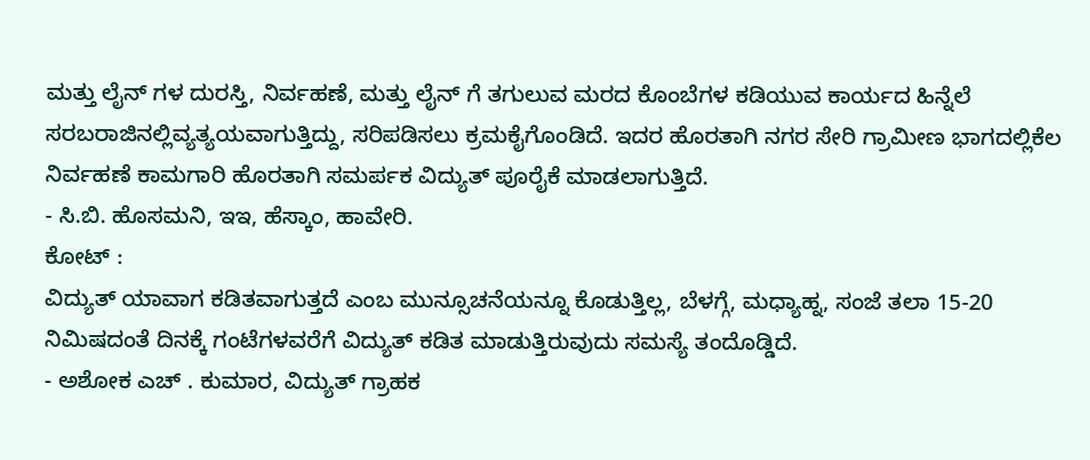ಮತ್ತು ಲೈನ್ ಗಳ ದುರಸ್ತಿ, ನಿರ್ವಹಣೆ, ಮತ್ತು ಲೈನ್ ಗೆ ತಗುಲುವ ಮರದ ಕೊಂಬೆಗಳ ಕಡಿಯುವ ಕಾರ್ಯದ ಹಿನ್ನೆಲೆ ಸರಬರಾಜಿನಲ್ಲಿವ್ಯತ್ಯಯವಾಗುತ್ತಿದ್ದು, ಸರಿಪಡಿಸಲು ಕ್ರಮಕೈಗೊಂಡಿದೆ. ಇದರ ಹೊರತಾಗಿ ನಗರ ಸೇರಿ ಗ್ರಾಮೀಣ ಭಾಗದಲ್ಲಿಕೆಲ ನಿರ್ವಹಣೆ ಕಾಮಗಾರಿ ಹೊರತಾಗಿ ಸಮರ್ಪಕ ವಿದ್ಯುತ್ ಪೂರೈಕೆ ಮಾಡಲಾಗುತ್ತಿದೆ.
- ಸಿ.ಬಿ. ಹೊಸಮನಿ, ಇಇ, ಹೆಸ್ಕಾಂ, ಹಾವೇರಿ.
ಕೋಟ್ :
ವಿದ್ಯುತ್ ಯಾವಾಗ ಕಡಿತವಾಗುತ್ತದೆ ಎಂಬ ಮುನ್ಸೂಚನೆಯನ್ನೂ ಕೊಡುತ್ತಿಲ್ಲ, ಬೆಳಗ್ಗೆ, ಮಧ್ಯಾಹ್ನ, ಸಂಜೆ ತಲಾ 15-20 ನಿಮಿಷದಂತೆ ದಿನಕ್ಕೆ ಗಂಟೆಗಳವರೆಗೆ ವಿದ್ಯುತ್ ಕಡಿತ ಮಾಡುತ್ತಿರುವುದು ಸಮಸ್ಯೆ ತಂದೊಡ್ಡಿದೆ.
- ಅಶೋಕ ಎಚ್ . ಕುಮಾರ, ವಿದ್ಯುತ್ ಗ್ರಾಹಕ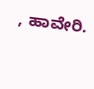, ಹಾವೇರಿ.